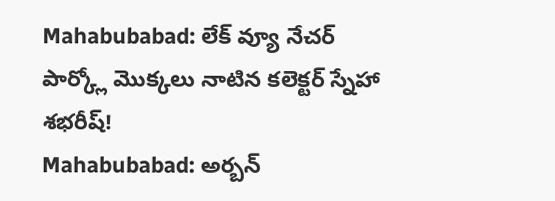Mahabubabad: లేక్ వ్యూ నేచర్ పార్క్లో మొక్కలు నాటిన కలెక్టర్ స్నేహా శభరీష్!
Mahabubabad: అర్బన్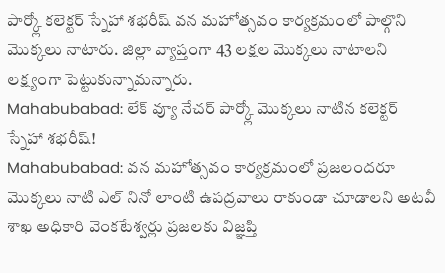పార్క్లో కలెక్టర్ స్నేహా శభరీష్ వన మహోత్సవం కార్యక్రమంలో పాల్గొని మొక్కలు నాటారు. జిల్లా వ్యాప్తంగా 43 లక్షల మొక్కలు నాటాలని లక్ష్యంగా పెట్టుకున్నామన్నారు.
Mahabubabad: లేక్ వ్యూ నేచర్ పార్క్లో మొక్కలు నాటిన కలెక్టర్ స్నేహా శభరీష్!
Mahabubabad: వన మహోత్సవం కార్యక్రమంలో ప్రజలందరూ మొక్కలు నాటి ఎల్ నినో లాంటి ఉపద్రవాలు రాకుండా చూడాలని అటవీ శాఖ అధికారి వెంకటేశ్వర్లు ప్రజలకు విజ్ఞప్తి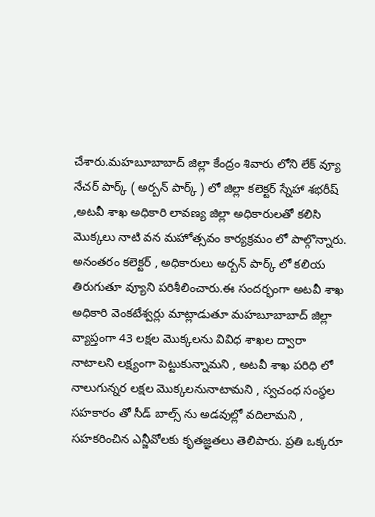చేశారు.మహబూబాబాద్ జిల్లా కేంద్రం శివారు లోని లేక్ వ్యూ నేచర్ పార్క్ ( అర్బన్ పార్క్ ) లో జిల్లా కలెక్టర్ స్నేహా శభరీష్ ,అటవీ శాఖ అధికారి లావణ్య జిల్లా అధికారులతో కలిసి మొక్కలు నాటి వన మహోత్సవం కార్యక్రమం లో పాల్గొన్నారు.
అనంతరం కలెక్టర్ , అధికారులు అర్బన్ పార్క్ లో కలియ తిరుగుతూ వ్యూని పరిశీలించారు.ఈ సందర్భంగా అటవీ శాఖ అధికారి వెంకటేశ్వర్లు మాట్లాడుతూ మహబూబాబాద్ జిల్లా వ్యాప్తంగా 43 లక్షల మొక్కలను వివిధ శాఖల ద్వారా నాటాలని లక్ష్యంగా పెట్టుకున్నామని , అటవీ శాఖ పరిధి లో నాలుగున్నర లక్షల మొక్కలనునాటామని , స్వచంధ సంస్థల సహకారం తో సీడ్ బాల్స్ ను అడవుల్లో వదిలామని , సహకరించిన ఎన్జీవోలకు కృతజ్ఞతలు తెలిపారు. ప్రతి ఒక్కరూ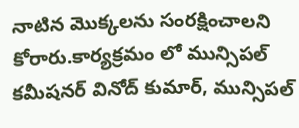నాటిన మొక్కలను సంరక్షించాలని కోరారు.కార్యక్రమం లో మున్సిపల్ కమీషనర్ వినోద్ కుమార్, మున్సిపల్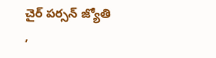చైర్ పర్సన్ జ్యోతి ,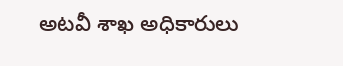అటవీ శాఖ అధికారులు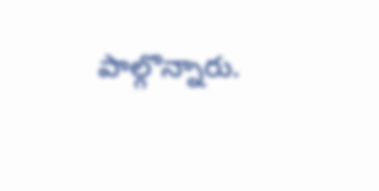పాల్గొన్నారు.